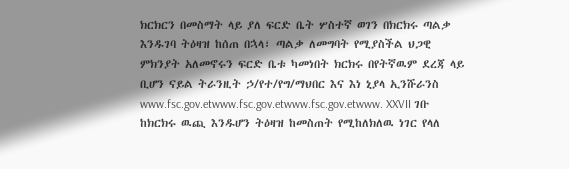ክርክርን በመስማት ላይ ያለ ፍርድ ቤት ሦስተኛ ወገን በክርክሩ ጣልቃ እንዱገባ ትዕዛዝ ከሰጠ በኋላ፣ ጣልቃ ለመግባት የሚያስችል ህጋዊ ምክንያት አለመኖሩን ፍርድ ቤቱ ካመነበት ክርክሩ በየትኛዉም ደረጃ ላይ ቢሆን ናይል ትራንዚት ኃ/የተ/የግ/ማህበር እና እነ ኒያላ ኢንሹራንስ www.fsc.gov.etwww.fsc.gov.etwww.fsc.gov.etwww. XXVII ገቡ ከክርክሩ ዉጪ እንዱሆን ትዕዛዝ ከመስጠት የሚከለክለዉ ነገር የላለ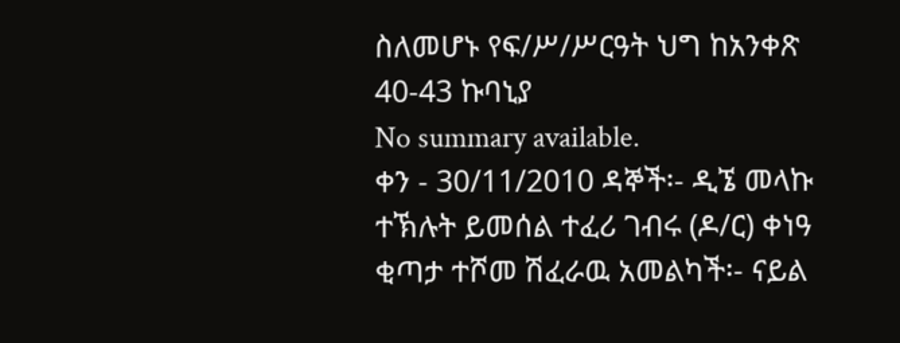ስለመሆኑ የፍ/ሥ/ሥርዓት ህግ ከአንቀጽ 40-43 ኩባኒያ
No summary available.
ቀን - 30/11/2010 ዳኞች፡- ዲኜ መላኩ ተኽሉት ይመሰል ተፈሪ ገብሩ (ዶ/ር) ቀነዓ ቂጣታ ተሾመ ሽፈራዉ አመልካች፡- ናይል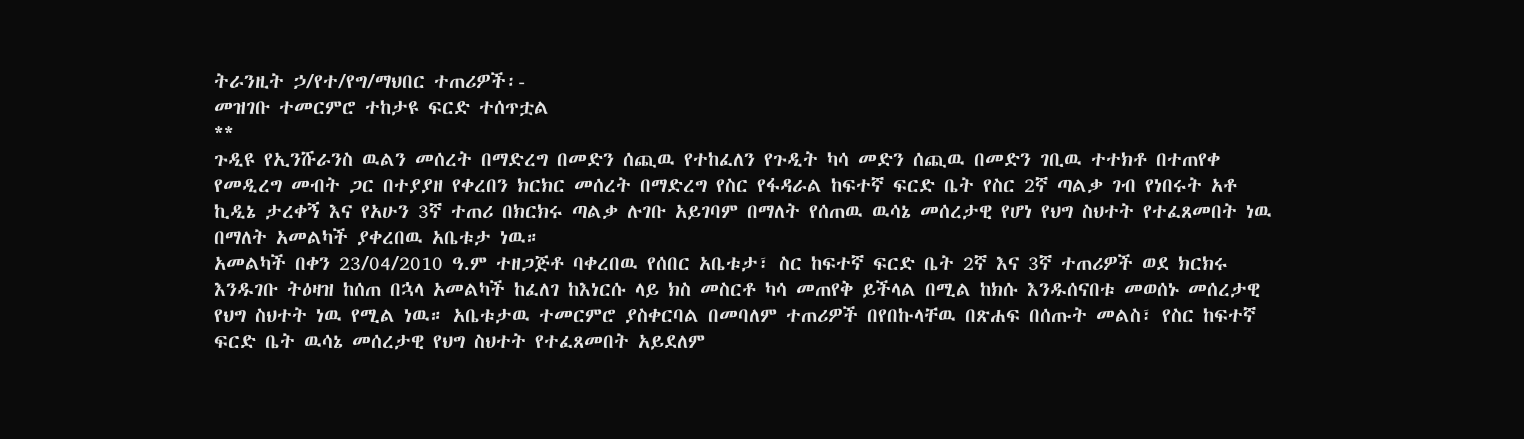ትራንዚት ኃ/የተ/የግ/ማህበር ተጠሪዎች፡-
መዝገቡ ተመርምሮ ተከታዩ ፍርድ ተሰጥቷል
**
ጉዲዩ የኢንሹራንስ ዉልን መሰረት በማድረግ በመድን ሰጪዉ የተከፈለን የጉዲት ካሳ መድን ሰጪዉ በመድን ገቢዉ ተተክቶ በተጠየቀ የመዲረግ መብት ጋር በተያያዘ የቀረበን ክርክር መሰረት በማድረግ የስር የፋዳራል ከፍተኛ ፍርድ ቤት የስር 2ኛ ጣልቃ ገብ የነበሩት አቶ ኪዲኔ ታረቀኝ እና የአሁን 3ኛ ተጠሪ በክርክሩ ጣልቃ ሉገቡ አይገባም በማለት የሰጠዉ ዉሳኔ መሰረታዊ የሆነ የህግ ስህተት የተፈጸመበት ነዉ በማለት አመልካች ያቀረበዉ አቤቱታ ነዉ።
አመልካች በቀን 23/04/2010 ዓ.ም ተዘጋጅቶ ባቀረበዉ የሰበር አቤቱታ፣ ስር ከፍተኛ ፍርድ ቤት 2ኛ እና 3ኛ ተጠሪዎች ወደ ክርክሩ እንዱገቡ ትዕዛዝ ከሰጠ በኋላ አመልካች ከፈለገ ከእነርሱ ላይ ክስ መስርቶ ካሳ መጠየቅ ይችላል በሚል ከክሱ እንዱሰናበቱ መወሰኑ መሰረታዊ የህግ ስህተት ነዉ የሚል ነዉ። አቤቱታዉ ተመርምሮ ያስቀርባል በመባለም ተጠሪዎች በየበኩላቸዉ በጽሐፍ በሰጡት መልስ፣ የስር ከፍተኛ ፍርድ ቤት ዉሳኔ መሰረታዊ የህግ ስህተት የተፈጸመበት አይደለም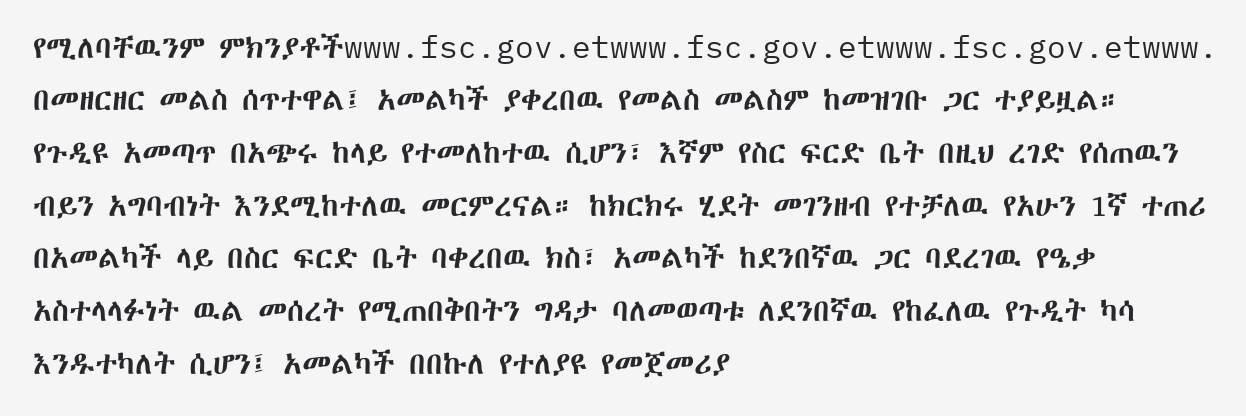የሚለባቸዉንም ምክንያቶችwww.fsc.gov.etwww.fsc.gov.etwww.fsc.gov.etwww.
በመዘርዘር መልስ ሰጥተዋል፤ አመልካች ያቀረበዉ የመልስ መልስም ከመዝገቡ ጋር ተያይዟል።
የጉዲዩ አመጣጥ በአጭሩ ከላይ የተመለከተዉ ሲሆን፣ እኛም የስር ፍርድ ቤት በዚህ ረገድ የሰጠዉን ብይን አግባብነት እንደሚከተለዉ መርምረናል። ከክርክሩ ሂደት መገንዘብ የተቻለዉ የአሁን 1ኛ ተጠሪ በአመልካች ላይ በስር ፍርድ ቤት ባቀረበዉ ክስ፣ አመልካች ከደንበኛዉ ጋር ባደረገዉ የዔቃ አስተላላፉነት ዉል መሰረት የሚጠበቅበትን ግዳታ ባለመወጣቱ ለደንበኛዉ የከፈለዉ የጉዲት ካሳ እንዱተካለት ሲሆን፤ አመልካች በበኩለ የተለያዩ የመጀመሪያ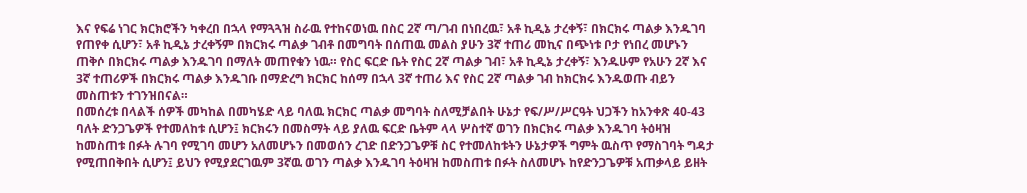እና የፍሬ ነገር ክርክሮችን ካቀረበ በኋላ የማጓጓዝ ስራዉ የተከናወነዉ በስር 2ኛ ጣ/ገብ በነበረዉ፣ አቶ ኪዲኔ ታረቀኝ፣ በክርክሩ ጣልቃ እንዱገባ የጠየቀ ሲሆን፣ አቶ ኪዲኔ ታረቀኝም በክርክሩ ጣልቃ ገብቶ በመግባት በሰጠዉ መልስ ያሁን 3ኛ ተጠሪ መኪና በጭነቱ ቦታ የነበረ መሆኑን ጠቅሶ በክርክሩ ጣልቃ እንዱገባ በማለት መጠየቁን ነዉ። የስር ፍርድ ቤት የስር 2ኛ ጣልቃ ገብ፣ አቶ ኪዲኔ ታረቀኝ፣ እንዱሁም የአሁን 2ኛ እና 3ኛ ተጠሪዎች በክርክሩ ጣልቃ እንዱገቡ በማድረግ ክርክር ከሰማ በኋላ 3ኛ ተጠሪ እና የስር 2ኛ ጣልቃ ገብ ከክርክሩ እንዱወጡ ብይን መስጠቱን ተገንዝበናል።
በመሰረቱ በላልች ሰዎች መካከል በመካሄድ ላይ ባለዉ ክርክር ጣልቃ መግባት ስለሚቻልበት ሁኔታ የፍ/ሥ/ሥርዓት ህጋችን ከአንቀጽ 40-43 ባለት ድንጋጌዎች የተመለከቱ ሲሆን፤ ክርክሩን በመስማት ላይ ያለዉ ፍርድ ቤትም ላላ ሦስተኛ ወገን በክርክሩ ጣልቃ እንዱገባ ትዕዛዝ ከመስጠቱ በፉት ሉገባ የሚገባ መሆን አለመሆኑን በመወሰን ረገድ በድንጋጌዎቹ ስር የተመለከቱትን ሁኔታዎች ግምት ዉስጥ የማስገባት ግዳታ የሚጠበቅበት ሲሆን፤ ይህን የሚያደርገዉም 3ኛዉ ወገን ጣልቃ እንዱገባ ትዕዛዝ ከመስጠቱ በፉት ስለመሆኑ ከየድንጋጌዎቹ አጠቃላይ ይዘት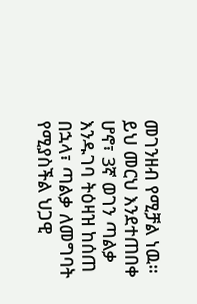መገንዘብ የሚቻል ነዉ።
ይህ መርህ እንደተጠበቀ ሆኖ፣ 3ኛ ወገን ጣልቃ እንዱገባ ትዕዛዝ ከሰጠ በኋላ፣ ጣልቃ ለመግባት የሚያስችል ህጋዊ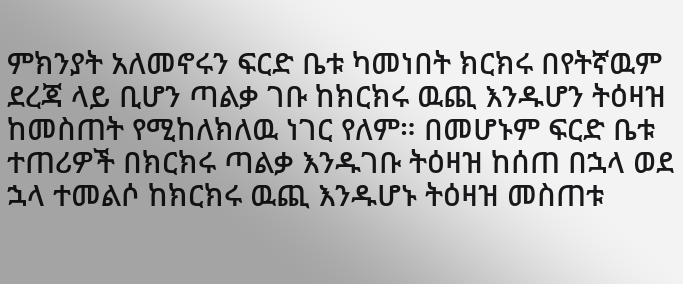ምክንያት አለመኖሩን ፍርድ ቤቱ ካመነበት ክርክሩ በየትኛዉም ደረጃ ላይ ቢሆን ጣልቃ ገቡ ከክርክሩ ዉጪ እንዱሆን ትዕዛዝ ከመስጠት የሚከለክለዉ ነገር የለም። በመሆኑም ፍርድ ቤቱ ተጠሪዎች በክርክሩ ጣልቃ እንዱገቡ ትዕዛዝ ከሰጠ በኋላ ወደ ኋላ ተመልሶ ከክርክሩ ዉጪ እንዱሆኑ ትዕዛዝ መስጠቱ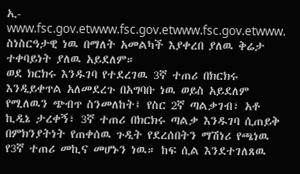ኢ-www.fsc.gov.etwww.fsc.gov.etwww.fsc.gov.etwww.
ስነስርዓታዊ ነዉ በማለት አመልካች እያቀረበ ያለዉ ቅሬታ ተቀባይነት ያለዉ አይደለም።
ወደ ክርክሩ እንዱገባ የተደረገዉ 3ኛ ተጠሪ በክርክሩ እንዲይቀጥል አለመደረጉ በአግባቡ ነዉ ወይስ አይደለም የሚለዉን ጭብጥ ስንመለከት፤ የስር 2ኛ ጣልቃገብ፣ አቶ ኪዲኔ ታረቀኝ፣ 3ኛ ተጠሪ በክርክሩ ጣልቃ እንዱገባ ሲጠይቅ በምክንያትነት የጠቀሰዉ ጉዲት የደረሰበትን ማሽነሪ የጫነዉ የ3ኛ ተጠሪ መኪና መሆኑን ነዉ። ከፍ ሲል እንደተገለጸዉ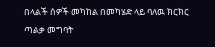በላልች ሰዎች መካከል በመካሄድ ላይ ባለዉ ክርክር ጣልቃ መግባት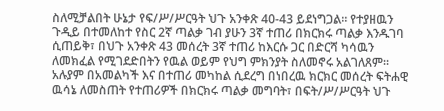ስለሚቻልበት ሁኔታ የፍ/ሥ/ሥርዓት ህጉ አንቀጽ 40-43 ይደነግጋል። የተያዘዉን ጉዲይ በተመለከተ የስር 2ኛ ጣልቃ ገብ ያሁን 3ኛ ተጠሪ በክርክሩ ጣልቃ እንዱገባ ሲጠይቅ፣ በህጉ አንቀጽ 43 መሰረት 3ኛ ተጠሪ ከእርሱ ጋር በድርሻ ካሳዉን ለመክፈል የሚገደድበትን የዉል ወይም የህግ ምክንያት ስለመኖሩ አልገለጸም። አሉያም በአመልካች እና በተጠሪ መካከል ሲደረግ በነበረዉ ክርክር መሰረት ፍትሐዊ ዉሳኔ ለመስጠት የተጠሪዎች በክርክሩ ጣልቃ መግባት፣ በፍት/ሥ/ሥርዓት ህጉ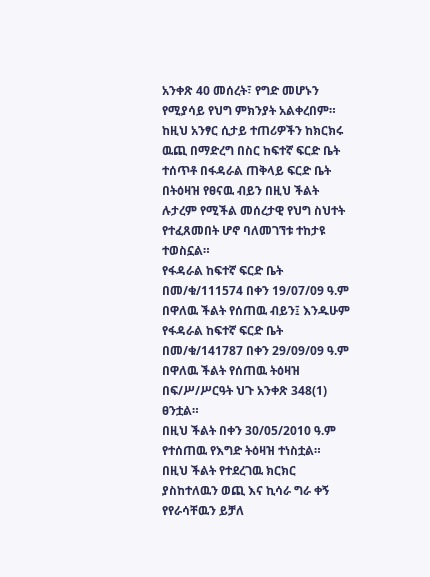አንቀጽ 40 መሰረት፣ የግድ መሆኑን የሚያሳይ የህግ ምክንያት አልቀረበም። ከዚህ አንፃር ሲታይ ተጠሪዎችን ከክርክሩ ዉጪ በማድረግ በስር ከፍተኛ ፍርድ ቤት ተሰጥቶ በፋዳራል ጠቅላይ ፍርድ ቤት በትዕዛዝ የፀናዉ ብይን በዚህ ችልት ሉታረም የሚችል መሰረታዊ የህግ ስህተት የተፈጸመበት ሆኖ ባለመገኘቱ ተከታዩ ተወስኗል።
የፋዳራል ከፍተኛ ፍርድ ቤት በመ/ቁ/111574 በቀን 19/07/09 ዓ.ም በዋለዉ ችልት የሰጠዉ ብይን፤ እንዱሁም የፋዳራል ከፍተኛ ፍርድ ቤት በመ/ቁ/141787 በቀን 29/09/09 ዓ.ም በዋለዉ ችልት የሰጠዉ ትዕዛዝ በፍ/ሥ/ሥርዓት ህጉ አንቀጽ 348(1) ፀንቷል።
በዚህ ችልት በቀን 30/05/2010 ዓ.ም የተሰጠዉ የእግድ ትዕዛዝ ተነስቷል።
በዚህ ችልት የተደረገዉ ክርክር ያስከተለዉን ወጪ እና ኪሳራ ግራ ቀኝ የየራሳቸዉን ይቻለ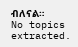ብለናል።
No topics extracted.